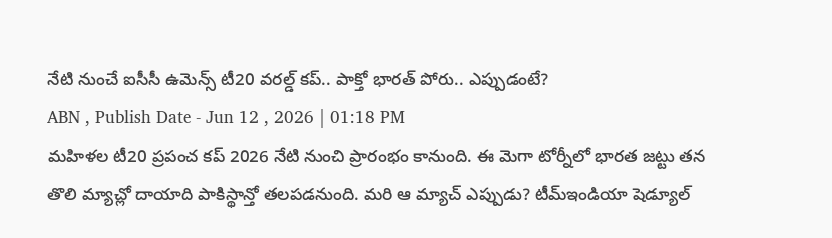నేటి నుంచే ఐసీసీ ఉమెన్స్ టీ20 వరల్డ్ కప్.. పాక్తో భారత్ పోరు.. ఎప్పుడంటే?
ABN , Publish Date - Jun 12 , 2026 | 01:18 PM
మహిళల టీ20 ప్రపంచ కప్ 2026 నేటి నుంచి ప్రారంభం కానుంది. ఈ మెగా టోర్నీలో భారత జట్టు తన తొలి మ్యాచ్లో దాయాది పాకిస్థాన్తో తలపడనుంది. మరి ఆ మ్యాచ్ ఎప్పుడు? టీమ్ఇండియా షెడ్యూల్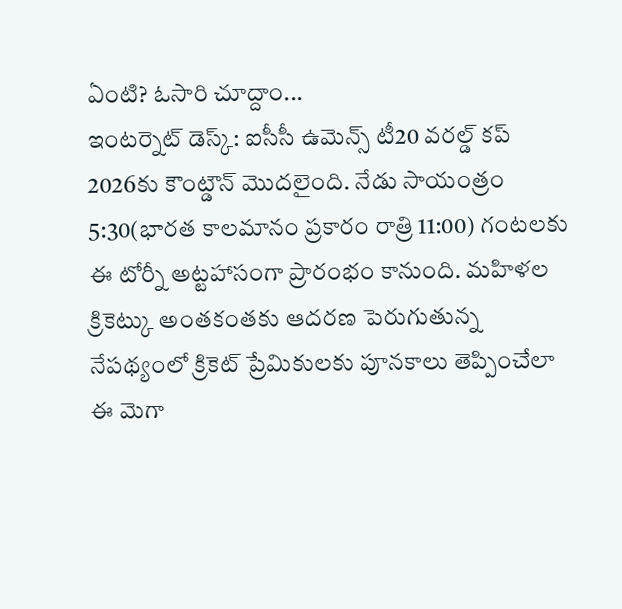ఏంటి? ఓసారి చూద్దాం...
ఇంటర్నెట్ డెస్క్: ఐసీసీ ఉమెన్స్ టీ20 వరల్డ్ కప్ 2026కు కౌంట్డౌన్ మొదలైంది. నేడు సాయంత్రం 5:30(భారత కాలమానం ప్రకారం రాత్రి 11:00) గంటలకు ఈ టోర్నీ అట్టహాసంగా ప్రారంభం కానుంది. మహిళల క్రికెట్కు అంతకంతకు ఆదరణ పెరుగుతున్న నేపథ్యంలో క్రికెట్ ప్రేమికులకు పూనకాలు తెప్పించేలా ఈ మెగా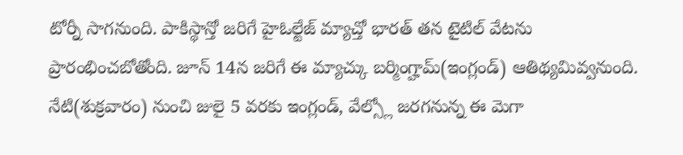టోర్నీ సాగనుంది. పాకిస్థాన్తో జరిగే హైఓల్టేజ్ మ్యాచ్తో భారత్ తన టైటిల్ వేటను ప్రారంభించబోతోంది. జూన్ 14న జరిగే ఈ మ్యాచ్కు బర్మింగ్హామ్(ఇంగ్లండ్) ఆతిథ్యమివ్వనుంది.
నేటి(శుక్రవారం) నుంచి జులై 5 వరకు ఇంగ్లండ్, వేల్స్లో జరగనున్న ఈ మెగా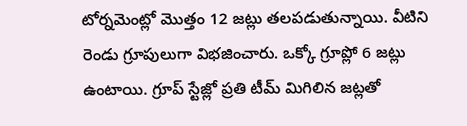టోర్నమెంట్లో మొత్తం 12 జట్లు తలపడుతున్నాయి. వీటిని రెండు గ్రూపులుగా విభజించారు. ఒక్కో గ్రూప్లో 6 జట్లు ఉంటాయి. గ్రూప్ స్టేజ్లో ప్రతి టీమ్ మిగిలిన జట్లతో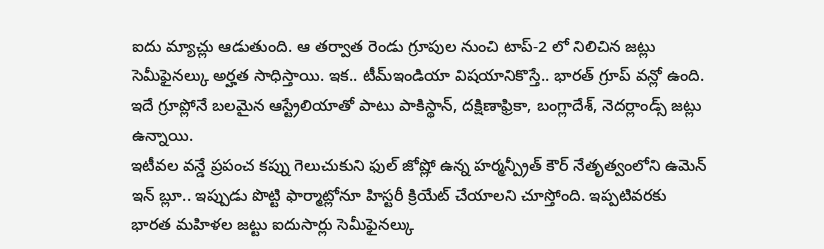ఐదు మ్యాచ్లు ఆడుతుంది. ఆ తర్వాత రెండు గ్రూపుల నుంచి టాప్-2 లో నిలిచిన జట్లు సెమీఫైనల్కు అర్హత సాధిస్తాయి. ఇక.. టీమ్ఇండియా విషయానికొస్తే.. భారత్ గ్రూప్ వన్లో ఉంది. ఇదే గ్రూప్లోనే బలమైన ఆస్ట్రేలియాతో పాటు పాకిస్థాన్, దక్షిణాఫ్రికా, బంగ్లాదేశ్, నెదర్లాండ్స్ జట్లు ఉన్నాయి.
ఇటీవల వన్డే ప్రపంచ కప్ను గెలుచుకుని ఫుల్ జోష్లో ఉన్న హర్మన్ప్రీత్ కౌర్ నేతృత్వంలోని ఉమెన్ ఇన్ బ్లూ.. ఇప్పుడు పొట్టి ఫార్మాట్లోనూ హిస్టరీ క్రియేట్ చేయాలని చూస్తోంది. ఇప్పటివరకు భారత మహిళల జట్టు ఐదుసార్లు సెమీఫైనల్కు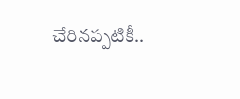చేరినప్పటికీ..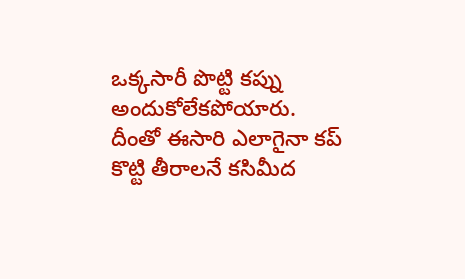ఒక్కసారీ పొట్టి కప్ను అందుకోలేకపోయారు. దీంతో ఈసారి ఎలాగైనా కప్ కొట్టి తీరాలనే కసిమీద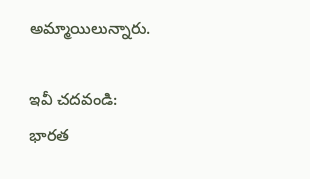అమ్మాయిలున్నారు.

ఇవీ చదవండి:
భారత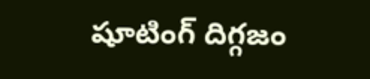షూటింగ్ దిగ్గజం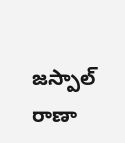జస్పాల్ రాణా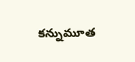కన్నుమూత